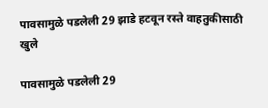पावसामुळे पडलेली 29 झाडे हटवून रस्ते वाहतुकीसाठी खुले

पावसामुळे पडलेली 29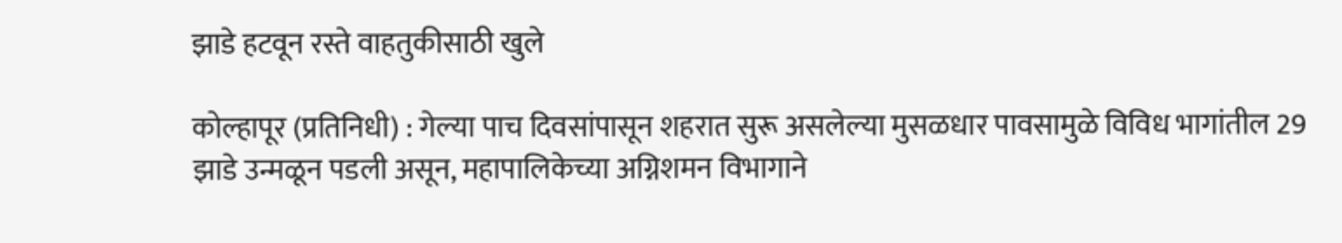झाडे हटवून रस्ते वाहतुकीसाठी खुले

कोल्हापूर (प्रतिनिधी) : गेल्या पाच दिवसांपासून शहरात सुरू असलेल्या मुसळधार पावसामुळे विविध भागांतील 29 झाडे उन्मळून पडली असून, महापालिकेच्या अग्निशमन विभागाने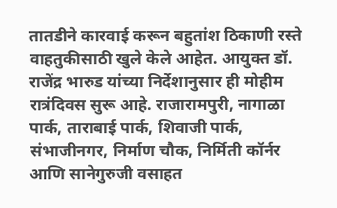तातडीने कारवाई करून बहुतांश ठिकाणी रस्ते वाहतुकीसाठी खुले केले आहेत. आयुक्त डॉ. राजेंद्र भारुड यांच्या निर्देशानुसार ही मोहीम रात्रंदिवस सुरू आहे. राजारामपुरी, नागाळा पार्क, ताराबाई पार्क, शिवाजी पार्क, संभाजीनगर, निर्माण चौक, निर्मिती कॉर्नर आणि सानेगुरुजी वसाहत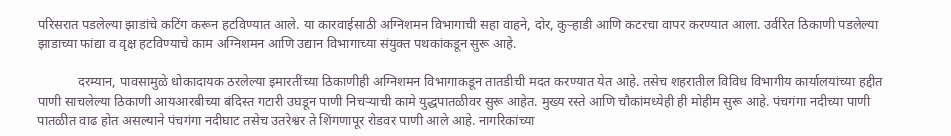परिसरात पडलेल्या झाडांचे कटिंग करून हटविण्यात आले. या कारवाईसाठी अग्निशमन विभागाची सहा वाहने, दोर, कुऱ्हाडी आणि कटरचा वापर करण्यात आला. उर्वरित ठिकाणी पडलेल्या झाडाच्या फांद्या व वृक्ष हटविण्याचे काम अग्निशमन आणि उद्यान विभागाच्या संयुक्त पथकांकडून सुरू आहे.

            दरम्यान, पावसामुळे धोकादायक ठरलेल्या इमारतींच्या ठिकाणीही अग्निशमन विभागाकडून तातडीची मदत करण्यात येत आहे. तसेच शहरातील विविध विभागीय कार्यालयांच्या हद्दीत पाणी साचलेल्या ठिकाणी आयआरबीच्या बंदिस्त गटारी उघडून पाणी निचऱ्याची कामे युद्धपातळीवर सुरू आहेत. मुख्य रस्ते आणि चौकांमध्येही ही मोहीम सुरू आहे. पंचगंगा नदीच्या पाणी पातळीत वाढ होत असल्याने पंचगंगा नदीघाट तसेच उतरेश्वर ते शिंगणापूर रोडवर पाणी आले आहे. नागरिकांच्या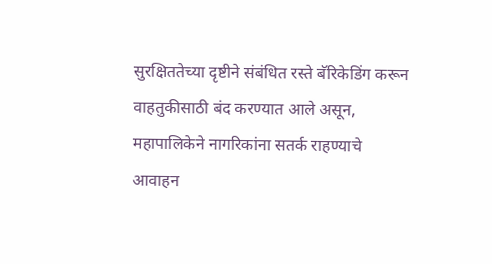सुरक्षिततेच्या दृष्टीने संबंधित रस्ते बॅरिकेडिंग करून वाहतुकीसाठी बंद करण्यात आले असून, महापालिकेने नागरिकांना सतर्क राहण्याचे आवाहन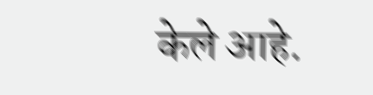केले आहे.